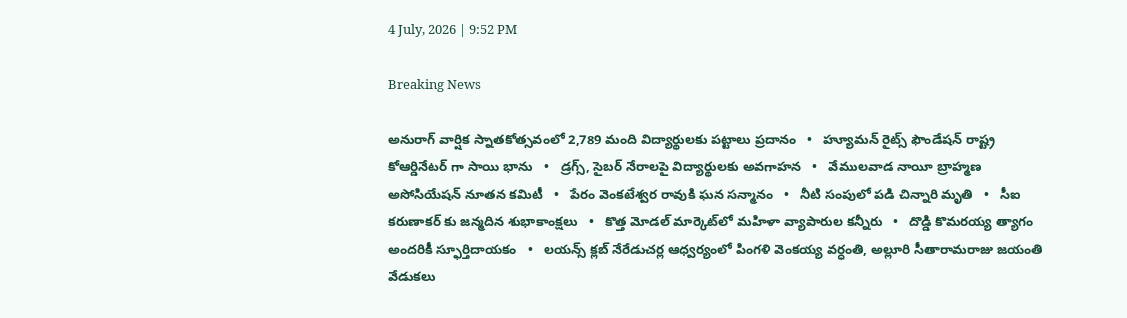4 July, 2026 | 9:52 PM

Breaking News

అనురాగ్ వార్షిక స్నాతకోత్సవంలో 2,789 మంది విద్యార్థులకు పట్టాలు ప్రదానం   •   హ్యూమన్‌ రైట్స్‌ ఫౌండేషన్‌ రాష్ట్ర కోఆర్డినేటర్ గా సాయి భాను   •   డ్రగ్స్, సైబర్ నేరాలపై విద్యార్థులకు అవగాహన   •   వేములవాడ నాయీ బ్రాహ్మణ అసోసియేషన్‌ నూతన కమిటీ   •   పేరం వెంకటేశ్వర రావుకి ఘన సన్మానం   •   నీటి సంపులో పడి చిన్నారి మృతి   •   సీఐ కరుణాకర్ కు జన్మదిన శుభాకాంక్షలు   •   కొత్త మోడల్ మార్కెట్‌లో మహిళా వ్యాపారుల కన్నీరు   •   దొడ్డి కొమరయ్య త్యాగం అందరికీ స్ఫూర్తిదాయకం   •   లయన్స్ క్లబ్ నేరేడుచర్ల ఆధ్వర్యంలో పింగళి వెంకయ్య వర్ధంతి, అల్లూరి సీతారామరాజు జయంతి వేడుకలు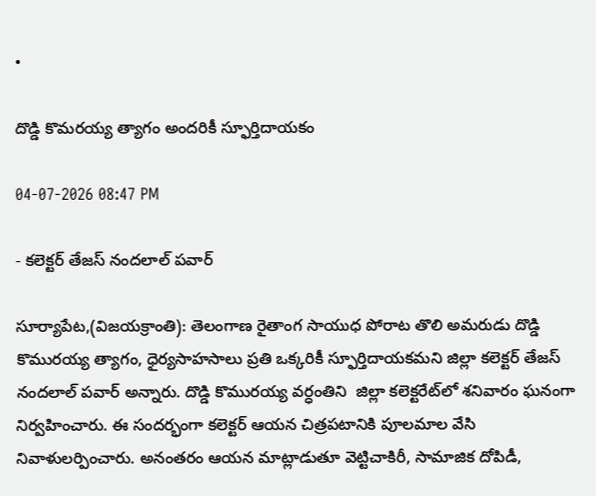•

దొడ్డి కొమరయ్య త్యాగం అందరికీ స్ఫూర్తిదాయకం

04-07-2026 08:47 PM

- కలెక్టర్ తేజస్ నందలాల్ పవార్

సూర్యాపేట,(విజయక్రాంతి): తెలంగాణ రైతాంగ సాయుధ పోరాట తొలి అమరుడు దొడ్డి కొమురయ్య త్యాగం, ధైర్యసాహసాలు ప్రతి ఒక్కరికీ స్ఫూర్తిదాయకమని జిల్లా కలెక్టర్ తేజస్ నందలాల్ పవార్ అన్నారు. దొడ్డి కొమురయ్య వర్ధంతిని  జిల్లా కలెక్టరేట్‌లో శనివారం ఘనంగా నిర్వహించారు. ఈ సందర్భంగా కలెక్టర్ ఆయన చిత్రపటానికి పూలమాల వేసి నివాళులర్పించారు. అనంతరం ఆయన మాట్లాడుతూ వెట్టిచాకిరీ, సామాజిక దోపిడీ,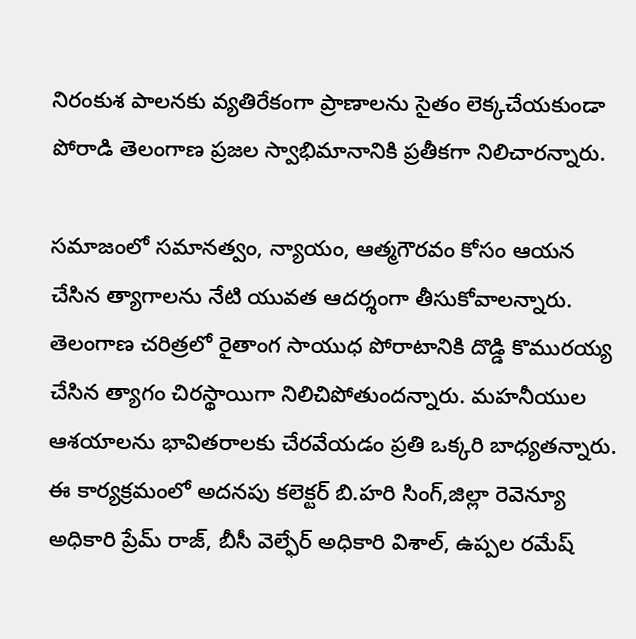నిరంకుశ పాలనకు వ్యతిరేకంగా ప్రాణాలను సైతం లెక్కచేయకుండా పోరాడి తెలంగాణ ప్రజల స్వాభిమానానికి ప్రతీకగా నిలిచారన్నారు.

సమాజంలో సమానత్వం, న్యాయం, ఆత్మగౌరవం కోసం ఆయన చేసిన త్యాగాలను నేటి యువత ఆదర్శంగా తీసుకోవాలన్నారు. తెలంగాణ చరిత్రలో రైతాంగ సాయుధ పోరాటానికి దొడ్డి కొమురయ్య చేసిన త్యాగం చిరస్థాయిగా నిలిచిపోతుందన్నారు. మహనీయుల ఆశయాలను భావితరాలకు చేరవేయడం ప్రతి ఒక్కరి బాధ్యతన్నారు. ఈ కార్యక్రమంలో అదనపు కలెక్టర్ బి.హరి సింగ్,జిల్లా రెవెన్యూ అధికారి ప్రేమ్ రాజ్, బీసీ వెల్ఫేర్ అధికారి విశాల్, ఉప్పల రమేష్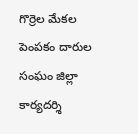గొర్రెల మేకల పెంపకం దారుల సంఘం జిల్లా కార్యదర్శి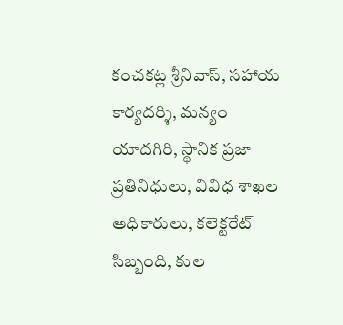కంచకట్ల శ్రీనివాస్, సహాయ కార్యదర్శి, మన్యం యాదగిరి, స్థానిక ప్రజా ప్రతినిధులు, వివిధ శాఖల అధికారులు, కలెక్టరేట్ సిబ్బంది, కుల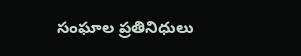సంఘాల ప్రతినిధులు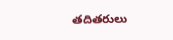తదితరులు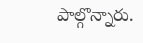పాల్గొన్నారు.